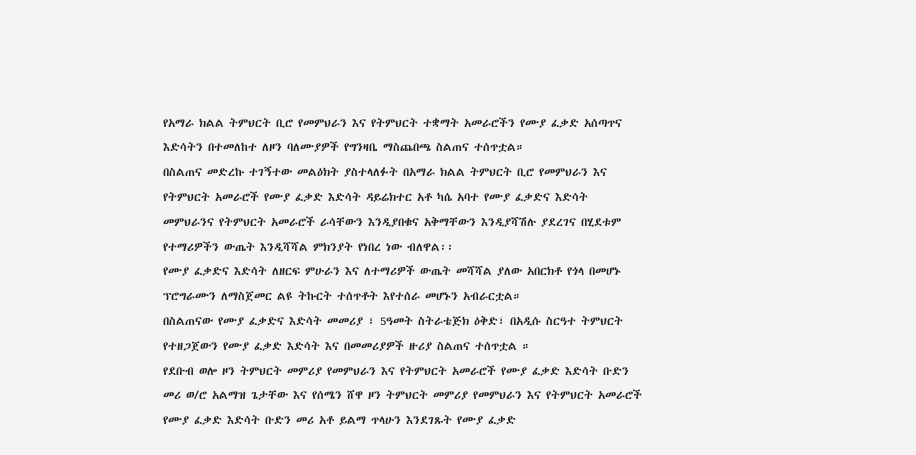የአማራ ክልል ትምህርት ቢሮ የመምህራን እና የትምህርት ተቋማት አመራሮችን የሙያ ፈቃድ አሰጣጥና እድሳትን በተመለከተ ለዞን ባለሙያዎች የግንዛቤ ማስጨበጫ ስልጠና ተሰጥቷል።
በስልጠና መድረኩ ተገኝተው መልዕክት ያስተላለፉት በአማራ ክልል ትምህርት ቢሮ የመምህራን እና የትምህርት አመራሮች የሙያ ፈቃድ እድሳት ዳይሬክተር አቶ ካሴ አባተ የሙያ ፈቃድና እድሳት መምህራንና የትምህርት አመራሮች ራሳቸውን እንዲያበቁና አቅማቸውን እንዲያሻሽሉ ያደረገና በሂደቱም የተማሪዎችን ውጤት እንዲሻሻል ምክንያት የነበረ ነው ብለዋል፡፡
የሙያ ፈቃድና እድሳት ለዘርፍ ምሁራን እና ለተማሪዎች ውጤት መሻሻል ያለው አበርክቶ የጎላ በመሆኑ ፕሮግራሙን ለማስጀመር ልዩ ትኩርት ተሰጥቶት እየተሰራ መሆኑን አብራርቷል።
በስልጠናው የሙያ ፈቃድና እድሳት መመሪያ ፣ 5ዓመት ስትራቴጅክ ዕቅድ፣ በአዲሱ ስርዓተ ትምህርት የተዘጋጀውን የሙያ ፈቃድ እድሳት እና በመመሪያዎች ዙሪያ ስልጠና ተሰጥቷል ።
የደቡብ ወሎ ዞን ትምህርት መምሪያ የመምህራን እና የትምህርት አመራሮች የሙያ ፈቃድ እድሳት ቡድን መሪ ወ/ሮ አልማዝ ጌታቸው እና የሰሜን ሸዋ ዞን ትምህርት መምሪያ የመምህራን እና የትምህርት አመራሮች የሙያ ፈቃድ እድሳት ቡድን መሪ አቶ ይልማ ጥላሁን እንደገጹት የሙያ ፈቃድ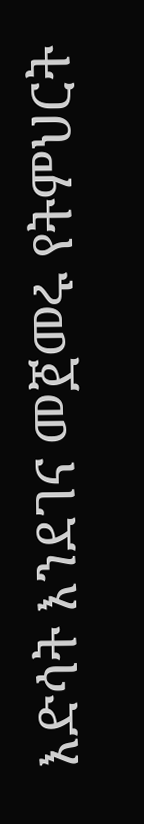እድሳት እንደገና መጀመሩ የትምህርት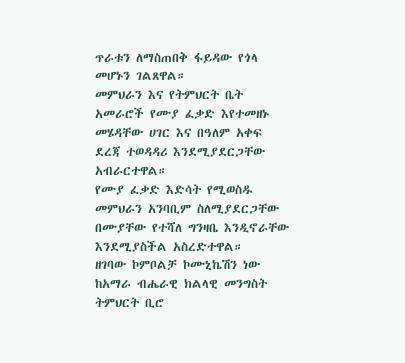ጥራቱን ለማስጠበቅ ፋይዳው የጎላ መሆኑን ገልጸዋል።
መምህራን እና የትምህርት ቤት አመራሮች የሙያ ፈቃድ እየተመዘኑ መሄዳቸው ሀገር እና በዓለም አቀፍ ደረጃ ተወዳዳሪ እንደሚያደርጋቸው አብራርተዋል።
የሙያ ፈቃድ እድሳት የሚወስዱ መምህራን አንባቢም ስለሚያደርጋቸው በሙያቸው የተሻለ ግንዛቤ እንዲኖራቸው እንደሚያስችል አስረድተዋል።
ዘገባው ኮምቦልቻ ኮሙኒኬሽን ነው
ከአማራ ብሔራዊ ክልላዊ መንግስት ትምህርት ቢሮ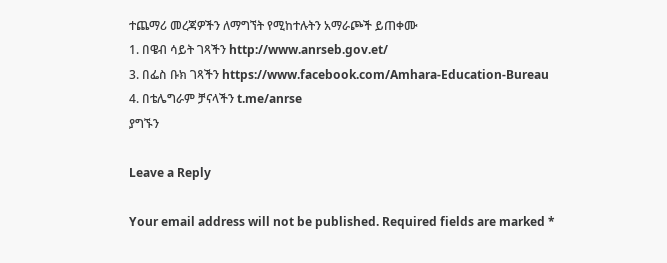ተጨማሪ መረጃዎችን ለማግኘት የሚከተሉትን አማራጮች ይጠቀሙ
1. በዌብ ሳይት ገጻችን http://www.anrseb.gov.et/
3. በፌስ ቡክ ገጻችን https://www.facebook.com/Amhara-Education-Bureau
4. በቴሌግራም ቻናላችን t.me/anrse
ያግኙን

Leave a Reply

Your email address will not be published. Required fields are marked *